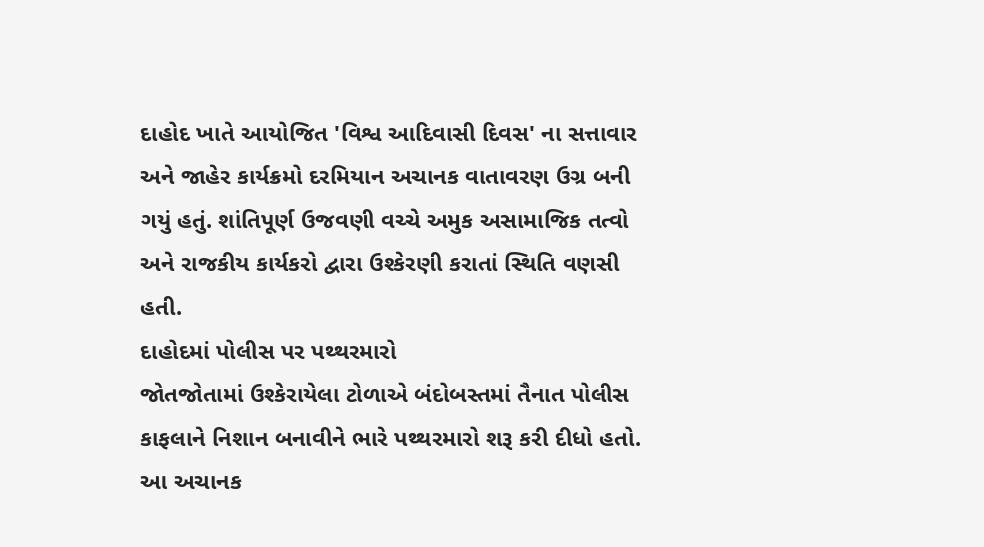દાહોદ ખાતે આયોજિત 'વિશ્વ આદિવાસી દિવસ' ના સત્તાવાર અને જાહેર કાર્યક્રમો દરમિયાન અચાનક વાતાવરણ ઉગ્ર બની ગયું હતું. શાંતિપૂર્ણ ઉજવણી વચ્ચે અમુક અસામાજિક તત્વો અને રાજકીય કાર્યકરો દ્વારા ઉશ્કેરણી કરાતાં સ્થિતિ વણસી હતી.
દાહોદમાં પોલીસ પર પથ્થરમારો
જોતજોતામાં ઉશ્કેરાયેલા ટોળાએ બંદોબસ્તમાં તૈનાત પોલીસ કાફલાને નિશાન બનાવીને ભારે પથ્થરમારો શરૂ કરી દીધો હતો. આ અચાનક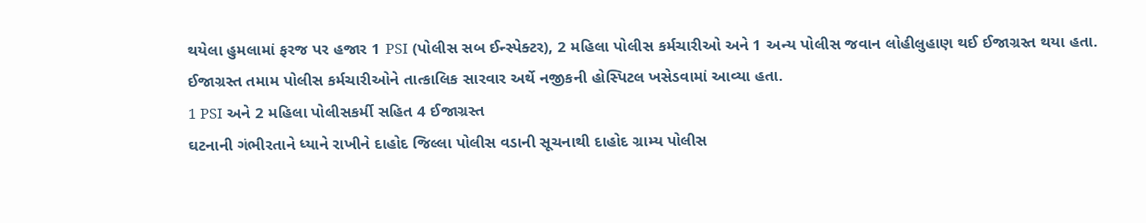થયેલા હુમલામાં ફરજ પર હજાર 1 PSI (પોલીસ સબ ઈન્સ્પેક્ટર), 2 મહિલા પોલીસ કર્મચારીઓ અને 1 અન્ય પોલીસ જવાન લોહીલુહાણ થઈ ઈજાગ્રસ્ત થયા હતા. ઈજાગ્રસ્ત તમામ પોલીસ કર્મચારીઓને તાત્કાલિક સારવાર અર્થે નજીકની હોસ્પિટલ ખસેડવામાં આવ્યા હતા.
1 PSI અને 2 મહિલા પોલીસકર્મી સહિત 4 ઈજાગ્રસ્ત
ઘટનાની ગંભીરતાને ધ્યાને રાખીને દાહોદ જિલ્લા પોલીસ વડાની સૂચનાથી દાહોદ ગ્રામ્ય પોલીસ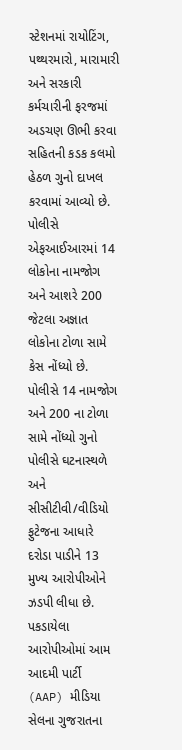સ્ટેશનમાં રાયોટિંગ, પથ્થરમારો, મારામારી અને સરકારી કર્મચારીની ફરજમાં અડચણ ઊભી કરવા સહિતની કડક કલમો હેઠળ ગુનો દાખલ કરવામાં આવ્યો છે. પોલીસે એફઆઈઆરમાં 14 લોકોના નામજોગ અને આશરે 200 જેટલા અજ્ઞાત લોકોના ટોળા સામે કેસ નોંધ્યો છે.
પોલીસે 14 નામજોગ અને 200 ના ટોળા સામે નોંધ્યો ગુનો
પોલીસે ઘટનાસ્થળે અને સીસીટીવી/વીડિયો ફુટેજના આધારે દરોડા પાડીને 13 મુખ્ય આરોપીઓને ઝડપી લીધા છે. પકડાયેલા આરોપીઓમાં આમ આદમી પાર્ટી (AAP) મીડિયા સેલના ગુજરાતના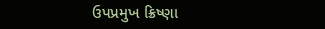ઉપપ્રમુખ ક્રિષ્ણા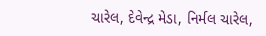ચારેલ, દેવેન્દ્ર મેડા, નિર્મલ ચારેલ,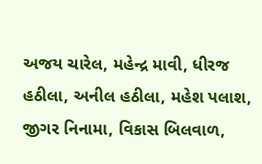અજય ચારેલ, મહેન્દ્ર માવી, ધીરજ હઠીલા, અનીલ હઠીલા, મહેશ પલાશ, જીગર નિનામા, વિકાસ બિલવાળ,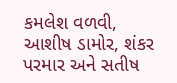કમલેશ વળવી, આશીષ ડામોર, શંકર પરમાર અને સતીષ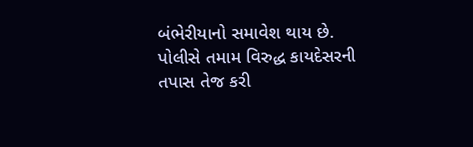બંભેરીયાનો સમાવેશ થાય છે. પોલીસે તમામ વિરુદ્ધ કાયદેસરની તપાસ તેજ કરી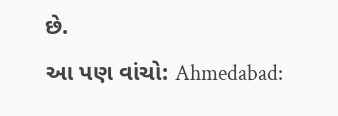છે.
આ પણ વાંચો: Ahmedabad: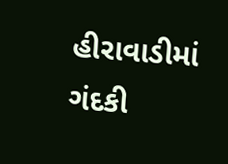હીરાવાડીમાં ગંદકી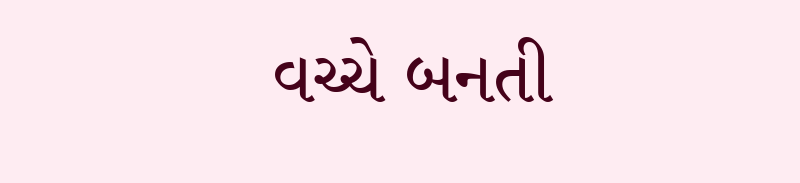વચ્ચે બનતી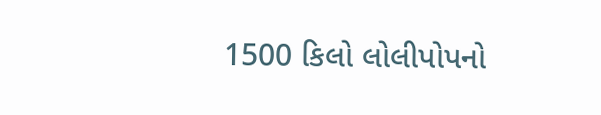1500 કિલો લોલીપોપનો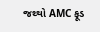જથ્થો AMC ફૂડ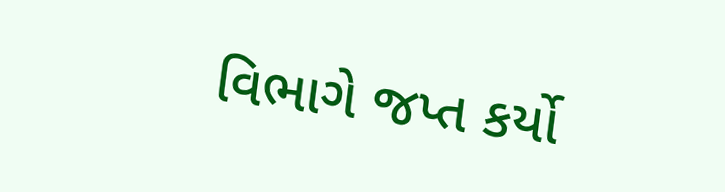વિભાગે જપ્ત કર્યો